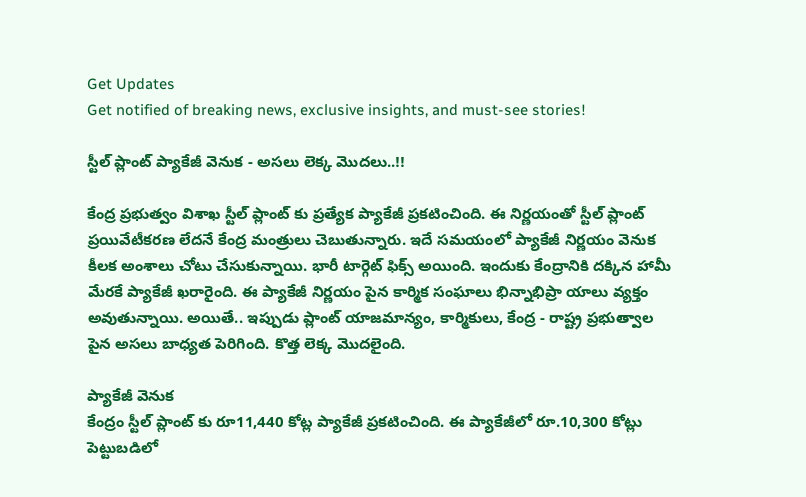Get Updates
Get notified of breaking news, exclusive insights, and must-see stories!

స్టీల్ ప్లాంట్ ప్యాకేజీ వెనుక - అసలు లెక్క మొదలు..!!

కేంద్ర ప్రభుత్వం విశాఖ స్టీల్ ప్లాంట్ కు ప్రత్యేక ప్యాకేజీ ప్రకటించింది. ఈ నిర్ణయంతో స్టీల్ ప్లాంట్ ప్రయివేటీకరణ లేదనే కేంద్ర మంత్రులు చెబుతున్నారు. ఇదే సమయంలో ప్యాకేజీ నిర్ణయం వెనుక కీలక అంశాలు చోటు చేసుకున్నాయి. భారీ టార్గెట్ ఫిక్స్ అయింది. ఇందుకు కేంద్రానికి దక్కిన హామీ మేరకే ప్యాకేజీ ఖరారైంది. ఈ ప్యాకేజీ నిర్ణయం పైన కార్మిక సంఘాలు భిన్నాభిప్రా యాలు వ్యక్తం అవుతున్నాయి. అయితే.. ఇప్పుడు ప్లాంట్ యాజమాన్యం, కార్మికులు, కేంద్ర - రాష్ట్ర ప్రభుత్వాల పైన అసలు బాధ్యత పెరిగింది. కొత్త లెక్క మొదలైంది.

ప్యాకేజీ వెనుక
కేంద్రం స్టీల్ ప్లాంట్ కు రూ11,440 కోట్ల ప్యాకేజీ ప్రకటించింది. ఈ ప్యాకేజీలో రూ.10,300 కోట్లు పెట్టుబడిలో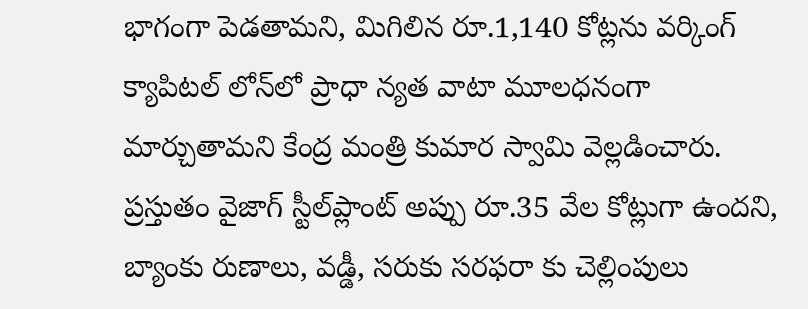భాగంగా పెడతామని, మిగిలిన రూ.1,140 కోట్లను వర్కింగ్‌ క్యాపిటల్‌ లోన్‌లో ప్రాధా న్యత వాటా మూలధనంగా మార్చుతామని కేంద్ర మంత్రి కుమార స్వామి వెల్లడించారు. ప్రస్తుతం వైజాగ్‌ స్టీల్‌ప్లాంట్‌ అప్పు రూ.35 వేల కోట్లుగా ఉందని, బ్యాంకు రుణాలు, వడ్డీ, సరుకు సరఫరా కు చెల్లింపులు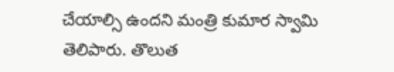చేయాల్సి ఉందని మంత్రి కుమార స్వామి తెలిపారు. తొలుత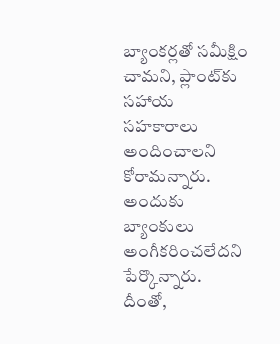బ్యాంకర్లతో సమీక్షిం చామని, ప్లాంట్‌కు సహాయ సహకారాలు అందించాలని కోరామన్నారు. అందుకు బ్యాంకులు అంగీకరించలేదని పేర్కొన్నారు. దీంతో,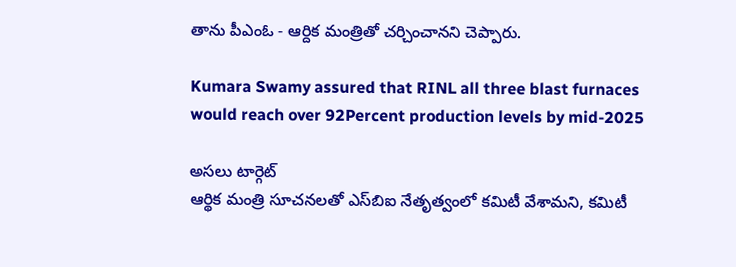తాను పీఎంఓ - ఆర్దిక మంత్రితో చర్చించానని చెప్పారు.

Kumara Swamy assured that RINL all three blast furnaces would reach over 92Percent production levels by mid-2025

అసలు టార్గెట్
ఆర్థిక మంత్రి సూచనలతో ఎస్‌బిఐ నేతృత్వంలో కమిటీ వేశామని, కమిటీ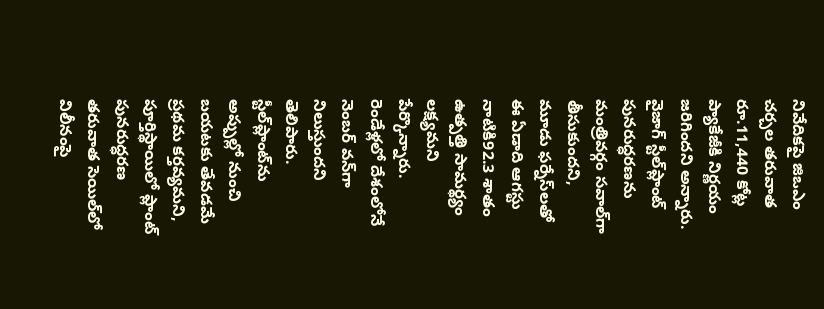నివేదికపై జిఒఎం చర్చల తరువాత రూ.11,440 కోట్ల ప్యాకేజీకి నిర్ణయం జరిగిందని అన్నారు. వైజాగ్‌ స్టీల్‌ప్లాంట్‌ పునరుద్ధరణను మంత్రివర్గం సవాల్‌గా తీసుకుందని, మూడు ఫర్నేస్‌లతో ఈ ఏడాది ఆగస్టు నాటికి92.3 శాతం ఉత్పత్తి సామర్థ్యం లక్ష్యమని పేర్కొన్నారు. రెండేళ్లలో దేశంలోనే నెంబర్‌ వన్‌గా నిలుస్తుందని తెలిపారు. స్టీల్‌ప్లాంట్‌ను అప్పుల్లో నుంచి బయటకు తేవడమే ప్రథమ కర్తవ్యమని, పూర్తిస్థాయిలో ప్లాంట్‌ పునరుద్ధరణ తరువాత సెయిల్‌లో విలీనంపై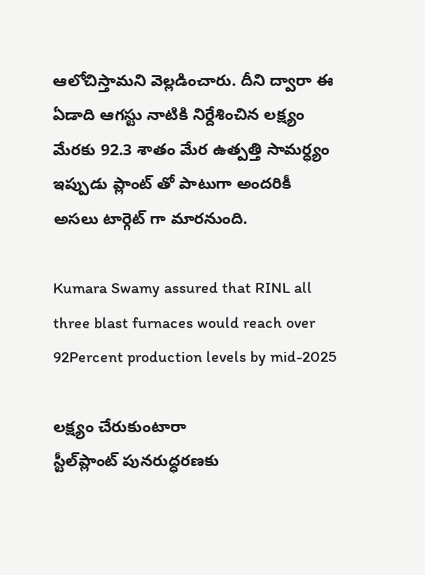ఆలోచిస్తామని వెల్లడించారు. దీని ద్వారా ఈ ఏడాది ఆగస్టు నాటికి నిర్దేశించిన లక్ష్యం మేరకు 92.3 శాతం మేర ఉత్పత్తి సామర్ధ్యం ఇప్పుడు ప్లాంట్ తో పాటుగా అందరికీ అసలు టార్గెట్ గా మారనుంది.

Kumara Swamy assured that RINL all three blast furnaces would reach over 92Percent production levels by mid-2025

లక్ష్యం చేరుకుంటారా
స్టీల్‌ప్లాంట్‌ పునరుద్ధరణకు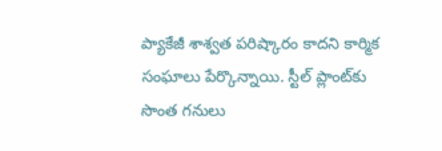ప్యాకేజీ శాశ్వత పరిష్కారం కాదని కార్మిక సంఘాలు పేర్కొన్నాయి. స్టీల్‌ ప్లాంట్‌కు సొంత గనులు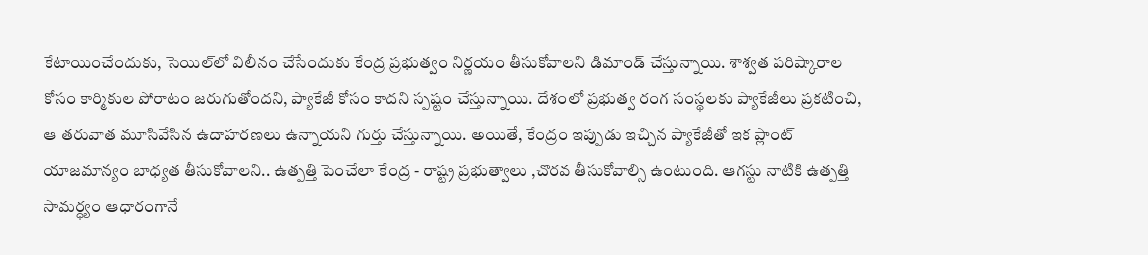కేటాయించేందుకు, సెయిల్‌లో విలీనం చేసేందుకు కేంద్ర ప్రభుత్వం నిర్ణయం తీసుకోవాలని డిమాండ్ చేస్తున్నాయి. శాశ్వత పరిష్కారాల కోసం కార్మికుల పోరాటం జరుగుతోందని, ప్యాకేజీ కోసం కాదని స్పష్టం చేస్తున్నాయి. దేశంలో ప్రభుత్వ రంగ సంస్థలకు ప్యాకేజీలు ప్రకటించి, ఆ తరువాత మూసివేసిన ఉదాహరణలు ఉన్నాయని గుర్తు చేస్తున్నాయి. అయితే, కేంద్రం ఇప్పుడు ఇచ్చిన ప్యాకేజీతో ఇక ప్లాంట్ యాజమాన్యం బాధ్యత తీసుకోవాలని.. ఉత్పత్తి పెంచేలా కేంద్ర - రాష్ట్ర ప్రభుత్వాలు ,చొరవ తీసుకోవాల్సి ఉంటుంది. ఆగస్టు నాటికి ఉత్పత్తి సామర్ధ్యం ఆధారంగానే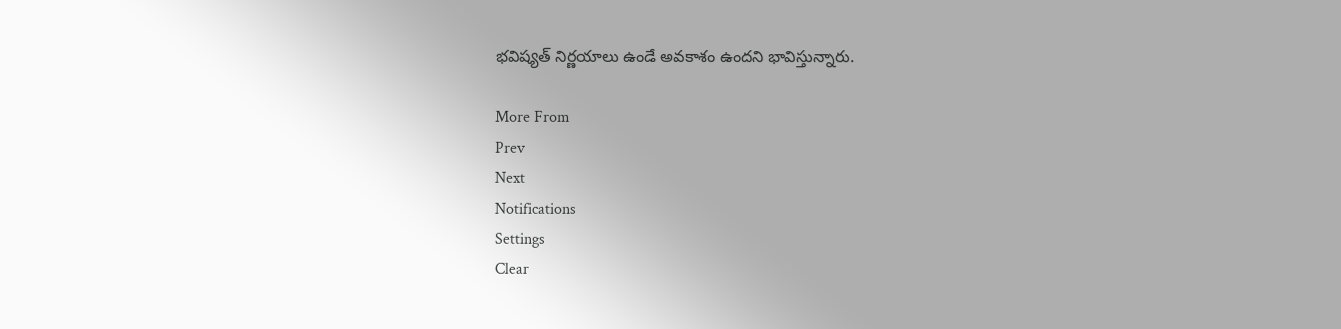భవిష్యత్ నిర్ణయాలు ఉండే అవకాశం ఉందని భావిస్తున్నారు.

More From
Prev
Next
Notifications
Settings
Clear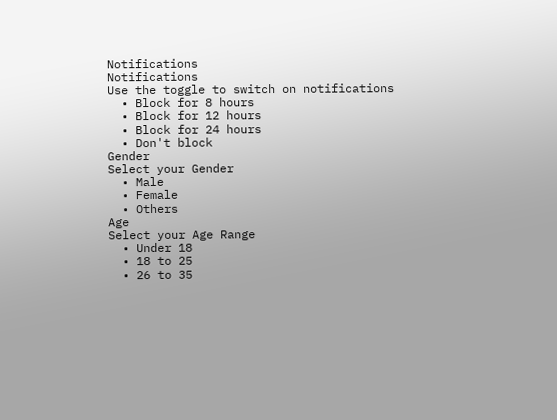Notifications
Notifications
Use the toggle to switch on notifications
  • Block for 8 hours
  • Block for 12 hours
  • Block for 24 hours
  • Don't block
Gender
Select your Gender
  • Male
  • Female
  • Others
Age
Select your Age Range
  • Under 18
  • 18 to 25
  • 26 to 35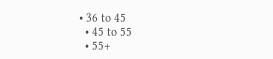• 36 to 45
  • 45 to 55
  • 55+